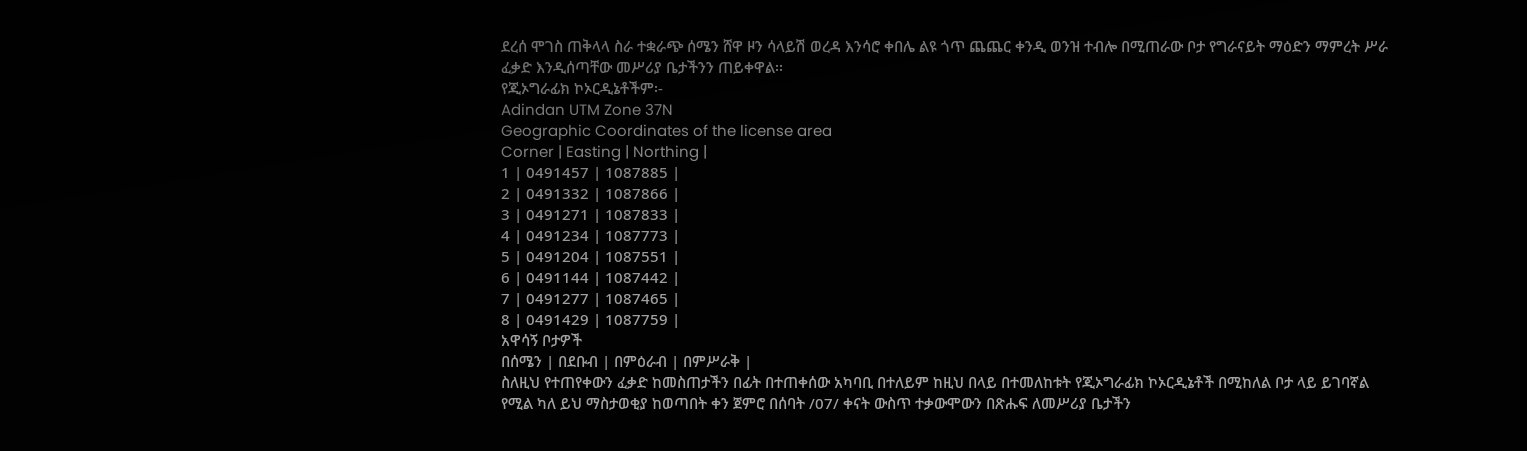ደረሰ ሞገስ ጠቅላላ ስራ ተቋራጭ ሰሜን ሸዋ ዞን ሳላይሽ ወረዳ እንሳሮ ቀበሌ ልዩ ጎጥ ጨጨር ቀንዲ ወንዝ ተብሎ በሚጠራው ቦታ የግራናይት ማዕድን ማምረት ሥራ ፈቃድ እንዲሰጣቸው መሥሪያ ቤታችንን ጠይቀዋል፡፡
የጂኦግራፊክ ኮኦርዲኔቶችም፡-
Adindan UTM Zone 37N
Geographic Coordinates of the license area
Corner | Easting | Northing |
1 | 0491457 | 1087885 |
2 | 0491332 | 1087866 |
3 | 0491271 | 1087833 |
4 | 0491234 | 1087773 |
5 | 0491204 | 1087551 |
6 | 0491144 | 1087442 |
7 | 0491277 | 1087465 |
8 | 0491429 | 1087759 |
አዋሳኝ ቦታዎች
በሰሜን | በደቡብ | በምዕራብ | በምሥራቅ |
ስለዚህ የተጠየቀውን ፈቃድ ከመስጠታችን በፊት በተጠቀሰው አካባቢ በተለይም ከዚህ በላይ በተመለከቱት የጂኦግራፊክ ኮኦርዲኔቶች በሚከለል ቦታ ላይ ይገባኛል የሚል ካለ ይህ ማስታወቂያ ከወጣበት ቀን ጀምሮ በሰባት /07/ ቀናት ውስጥ ተቃውሞውን በጽሑፍ ለመሥሪያ ቤታችን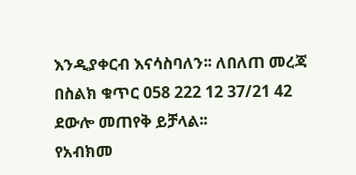እንዲያቀርብ እናሳስባለን፡፡ ለበለጠ መረጃ በስልክ ቁጥር 058 222 12 37/21 42 ደውሎ መጠየቅ ይቻላል፡፡
የአብክመ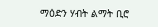ማዕድን ሃብት ልማት ቢሮ